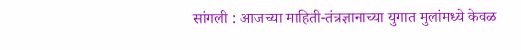सांगली : आजच्या माहिती-तंत्रज्ञानाच्या युगात मुलांमध्ये केवळ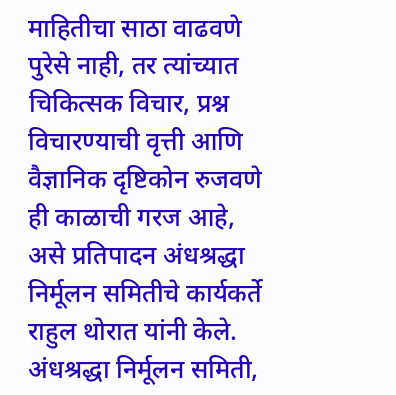माहितीचा साठा वाढवणे पुरेसे नाही, तर त्यांच्यात चिकित्सक विचार, प्रश्न विचारण्याची वृत्ती आणि वैज्ञानिक दृष्टिकोन रुजवणे ही काळाची गरज आहे, असे प्रतिपादन अंधश्रद्धा निर्मूलन समितीचे कार्यकर्ते राहुल थोरात यांनी केले.
अंधश्रद्धा निर्मूलन समिती,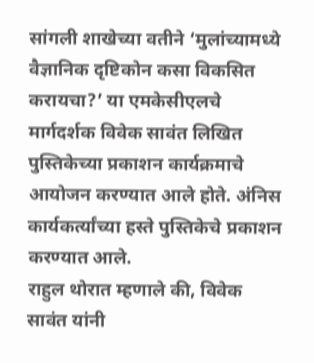सांगली शाखेच्या वतीने ‘मुलांच्यामध्ये वैज्ञानिक दृष्टिकोन कसा विकसित करायचा?’ या एमकेसीएलचे मार्गदर्शक विवेक सावंत लिखित पुस्तिकेच्या प्रकाशन कार्यक्रमाचे आयोजन करण्यात आले होते. अंनिस कार्यकर्त्यांच्या हस्ते पुस्तिकेचे प्रकाशन करण्यात आले.
राहुल थोरात म्हणाले की, विवेक सावंत यांनी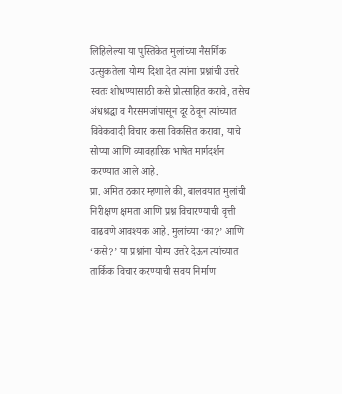लिहिलेल्या या पुस्तिकेत मुलांच्या नैसर्गिक उत्सुकतेला योग्य दिशा देत त्यांना प्रश्नांची उत्तरे स्वतः शोधण्यासाठी कसे प्रोत्साहित करावे, तसेच अंधश्रद्धा व गैरसमजांपासून दूर ठेवून त्यांच्यात विवेकवादी विचार कसा विकसित करावा, याचे सोप्या आणि व्यावहारिक भाषेत मार्गदर्शन करण्यात आले आहे.
प्रा. अमित ठकार म्हणाले की, बालवयात मुलांची निरीक्षण क्षमता आणि प्रश्न विचारण्याची वृत्ती वाढवणे आवश्यक आहे. मुलांच्या ‘का?’ आणि ‘कसे?’ या प्रश्नांना योग्य उत्तरे देऊन त्यांच्यात तार्किक विचार करण्याची सवय निर्माण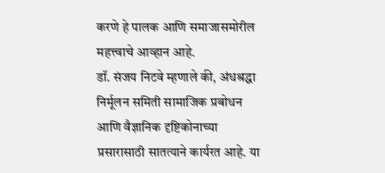करणे हे पालक आणि समाजासमोरील महत्त्वाचे आव्हान आहे.
डॉ. संजय निटवे म्हणाले की, अंधश्रद्धा निर्मूलन समिती सामाजिक प्रबोधन आणि वैज्ञानिक दृष्टिकोनाच्या प्रसारासाठी सातत्याने कार्यरत आहे. या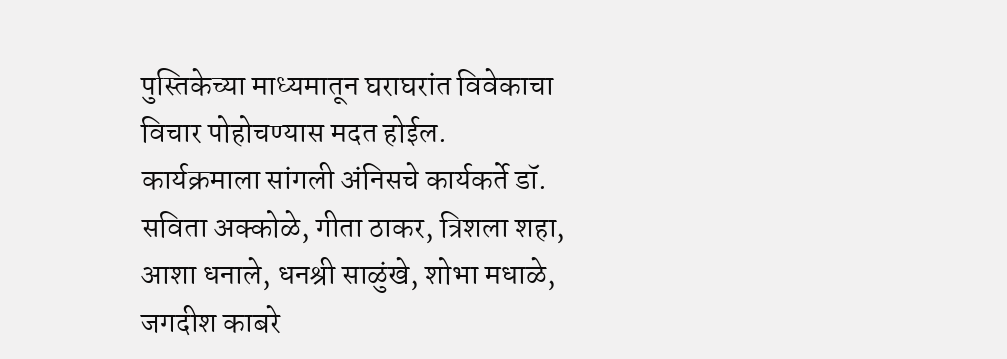पुस्तिकेच्या माध्यमातून घराघरांत विवेकाचा विचार पोहोचण्यास मदत होईल.
कार्यक्रमाला सांगली अंनिसचे कार्यकर्ते डॉ. सविता अक्कोळे, गीता ठाकर, त्रिशला शहा, आशा धनाले, धनश्री साळुंखे, शोभा मधाळे, जगदीश काबरे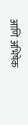आणि अभिषेक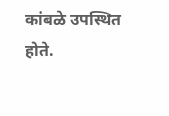कांबळे उपस्थित होते.